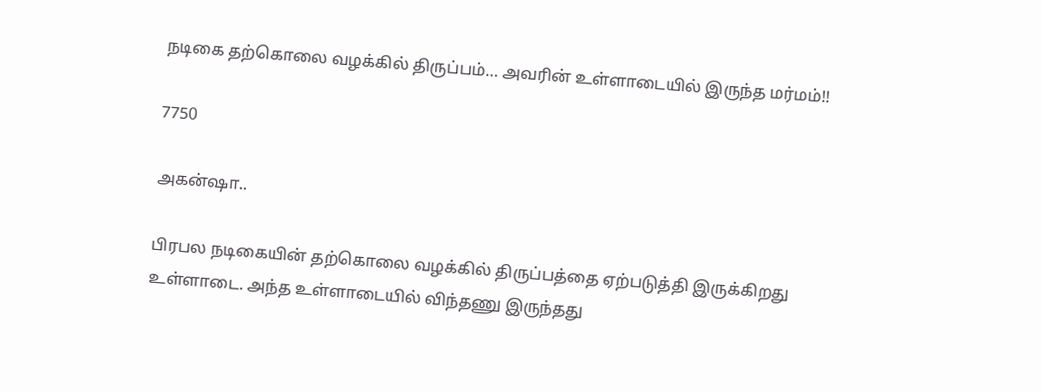நடிகை தற்கொலை வழக்கில் திருப்பம்… அவரின் உள்ளாடையில் இருந்த மர்மம்!!

7750

அகன்ஷா..

பிரபல நடிகையின் தற்கொலை வழக்கில் திருப்பத்தை ஏற்படுத்தி இருக்கிறது உள்ளாடை. அந்த உள்ளாடையில் விந்தணு இருந்தது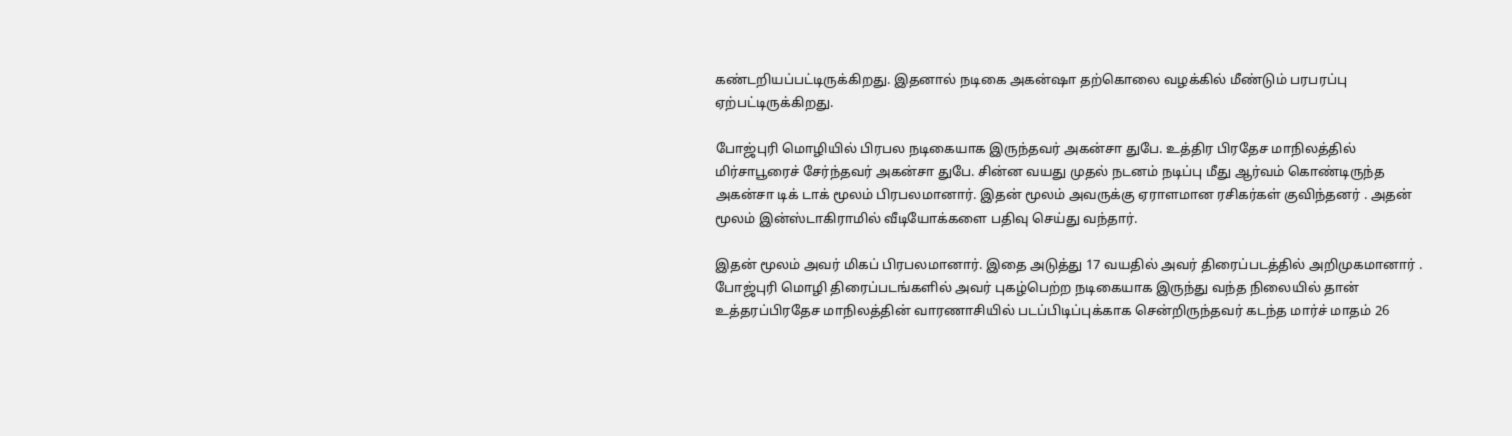கண்டறியப்பட்டிருக்கிறது. இதனால் நடிகை அகன்ஷா தற்கொலை வழக்கில் மீண்டும் பரபரப்பு ஏற்பட்டிருக்கிறது.

போஜ்புரி மொழியில் பிரபல நடிகையாக இருந்தவர் அகன்சா துபே. உத்திர பிரதேச மாநிலத்தில் மிர்சாபூரைச் சேர்ந்தவர் அகன்சா துபே. சின்ன வயது முதல் நடனம் நடிப்பு மீது ஆர்வம் கொண்டிருந்த அகன்சா டிக் டாக் மூலம் பிரபலமானார். இதன் மூலம் அவருக்கு ஏராளமான ரசிகர்கள் குவிந்தனர் . அதன் மூலம் இன்ஸ்டாகிராமில் வீடியோக்களை பதிவு செய்து வந்தார்.

இதன் மூலம் அவர் மிகப் பிரபலமானார். இதை அடுத்து 17 வயதில் அவர் திரைப்படத்தில் அறிமுகமானார் . போஜ்புரி மொழி திரைப்படங்களில் அவர் புகழ்பெற்ற நடிகையாக இருந்து வந்த நிலையில் தான் உத்தரப்பிரதேச மாநிலத்தின் வாரணாசியில் படப்பிடிப்புக்காக சென்றிருந்தவர் கடந்த மார்ச் மாதம் 26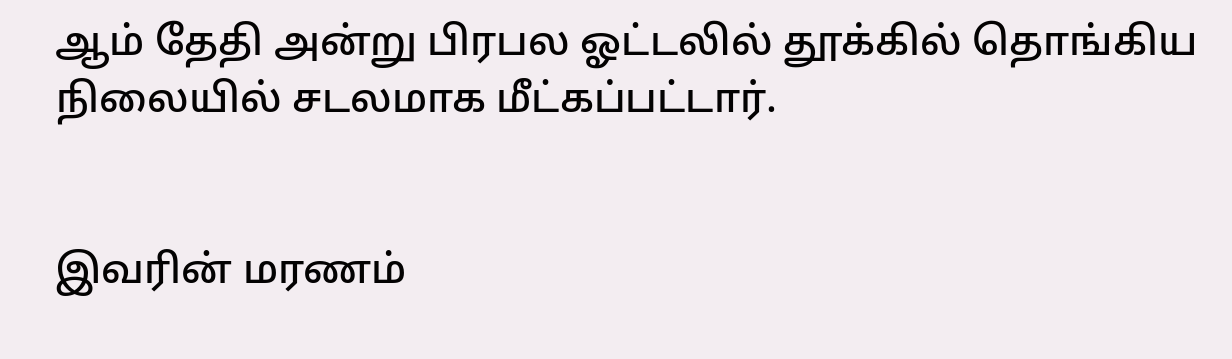ஆம் தேதி அன்று பிரபல ஓட்டலில் தூக்கில் தொங்கிய நிலையில் சடலமாக மீட்கப்பட்டார்.


இவரின் மரணம்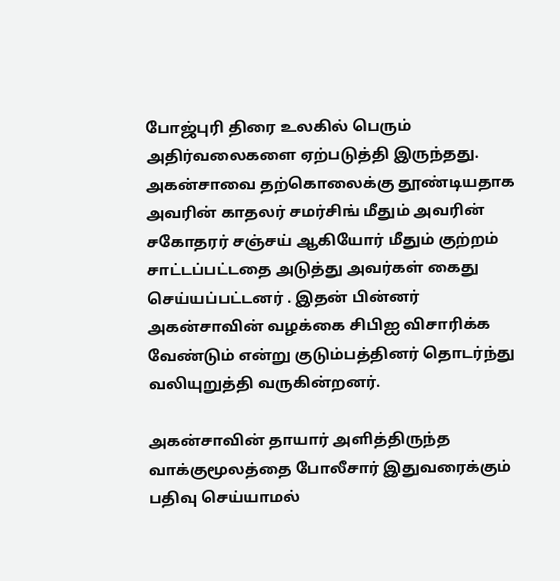போஜ்புரி திரை உலகில் பெரும் அதிர்வலைகளை ஏற்படுத்தி இருந்தது. அகன்சாவை தற்கொலைக்கு தூண்டியதாக அவரின் காதலர் சமர்சிங் மீதும் அவரின் சகோதரர் சஞ்சய் ஆகியோர் மீதும் குற்றம் சாட்டப்பட்டதை அடுத்து அவர்கள் கைது செய்யப்பட்டனர் . இதன் பின்னர் அகன்சாவின் வழக்கை சிபிஐ விசாரிக்க வேண்டும் என்று குடும்பத்தினர் தொடர்ந்து வலியுறுத்தி வருகின்றனர்.

அகன்சாவின் தாயார் அளித்திருந்த வாக்குமூலத்தை போலீசார் இதுவரைக்கும் பதிவு செய்யாமல்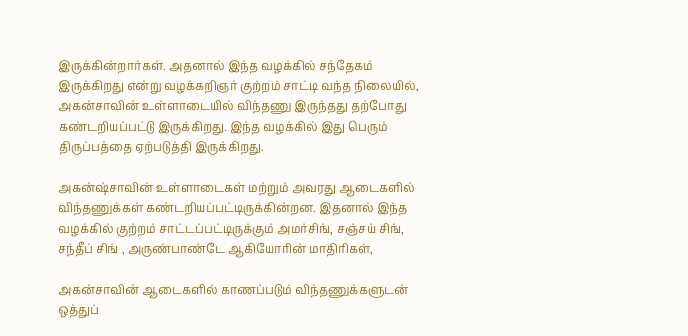இருக்கின்றார்கள். அதனால் இந்த வழக்கில் சந்தேகம் இருக்கிறது என்று வழக்கறிஞர் குற்றம் சாட்டி வந்த நிலையில், அகன்சாவின் உள்ளாடையில் விந்தணு இருந்தது தற்போது கண்டறியப்பட்டு இருக்கிறது. இந்த வழக்கில் இது பெரும் திருப்பத்தை ஏற்படுத்தி இருக்கிறது.

அகன்ஷ்சாவின் உள்ளாடைகள் மற்றும் அவரது ஆடைகளில் விந்தணுக்கள் கண்டறியப்பட்டிருக்கின்றன. இதனால் இந்த வழக்கில் குற்றம் சாட்டப்பட்டிருக்கும் அமர்சிங், சஞ்சய் சிங், சந்தீப் சிங் , அருண்பாண்டே ஆகியோரின் மாதிரிகள்,

அகன்சாவின் ஆடைகளில் காணப்படும் விந்தணுக்களுடன் ஒத்துப்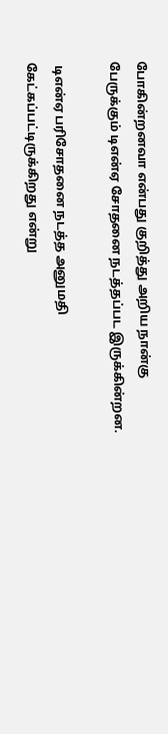போகின்றனவா என்பது குறித்து அறிய நான்கு பேருக்கும் டிஎன்ஏ சோதனை நடத்தப்பட இருக்கின்றன.

 டிஎன்ஏ பரிசோதனை நடத்த அனுமதி கேட்கப்பட்டிருக்கிறது என்று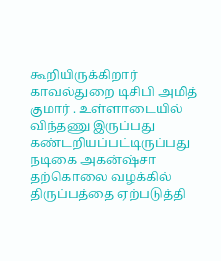கூறியிருக்கிறார் காவல்துறை டிசிபி அமித் குமார் . உள்ளாடையில் விந்தணு இருப்பது கண்டறியப்பட்டிருப்பது நடிகை அகன்ஷ்சா தற்கொலை வழக்கில் திருப்பத்தை ஏற்படுத்தி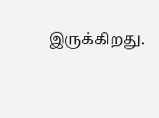இருக்கிறது.